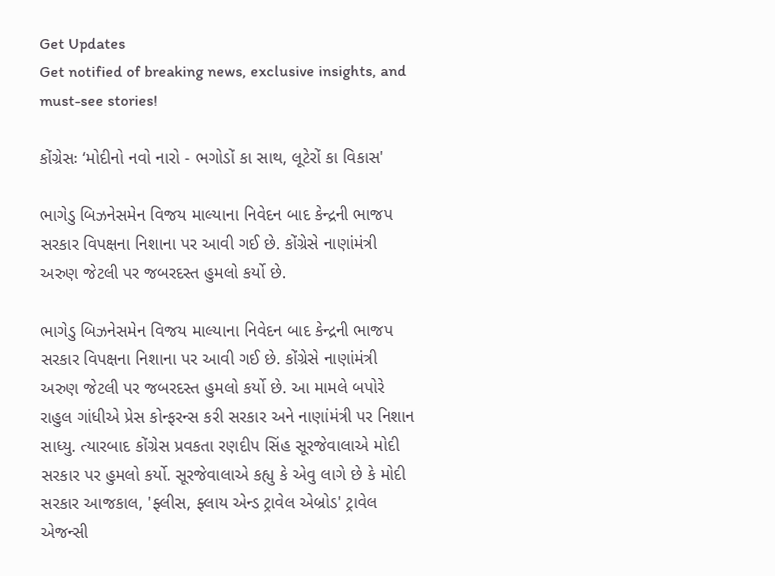Get Updates
Get notified of breaking news, exclusive insights, and must-see stories!

કોંગ્રેસઃ ‘મોદીનો નવો નારો - ભગોડોં કા સાથ, લૂટેરોં કા વિકાસ'

ભાગેડુ બિઝનેસમેન વિજય માલ્યાના નિવેદન બાદ કેન્દ્રની ભાજપ સરકાર વિપક્ષના નિશાના પર આવી ગઈ છે. કોંગ્રેસે નાણાંમંત્રી અરુણ જેટલી પર જબરદસ્ત હુમલો કર્યો છે.

ભાગેડુ બિઝનેસમેન વિજય માલ્યાના નિવેદન બાદ કેન્દ્રની ભાજપ સરકાર વિપક્ષના નિશાના પર આવી ગઈ છે. કોંગ્રેસે નાણાંમંત્રી અરુણ જેટલી પર જબરદસ્ત હુમલો કર્યો છે. આ મામલે બપોરે રાહુલ ગાંધીએ પ્રેસ કોન્ફરન્સ કરી સરકાર અને નાણાંમંત્રી પર નિશાન સાધ્યુ. ત્યારબાદ કોંગ્રેસ પ્રવકતા રણદીપ સિંહ સૂરજેવાલાએ મોદી સરકાર પર હુમલો કર્યો. સૂરજેવાલાએ કહ્યુ કે એવુ લાગે છે કે મોદી સરકાર આજકાલ, 'ફ્લીસ, ફ્લાય એન્ડ ટ્રાવેલ એબ્રોડ' ટ્રાવેલ એજન્સી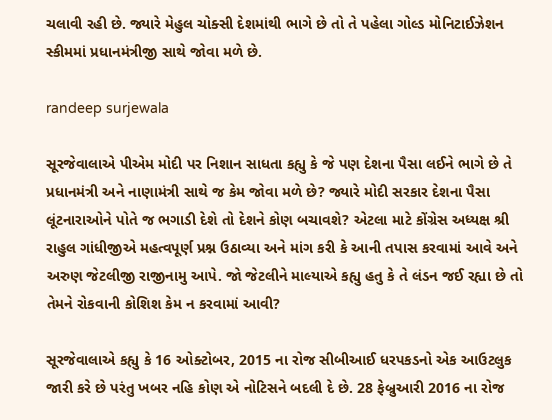ચલાવી રહી છે. જ્યારે મેહુલ ચોક્સી દેશમાંથી ભાગે છે તો તે પહેલા ગોલ્ડ મોનિટાઈઝેશન સ્કીમમાં પ્રધાનમંત્રીજી સાથે જોવા મળે છે.

randeep surjewala

સૂરજેવાલાએ પીએમ મોદી પર નિશાન સાધતા કહ્યુ કે જે પણ દેશના પૈસા લઈને ભાગે છે તે પ્રધાનમંત્રી અને નાણામંત્રી સાથે જ કેમ જોવા મળે છે? જ્યારે મોદી સરકાર દેશના પૈસા લૂંટનારાઓને પોતે જ ભગાડી દેશે તો દેશને કોણ બચાવશે? એટલા માટે કોંગ્રેસ અધ્યક્ષ શ્રી રાહુલ ગાંધીજીએ મહત્વપૂર્ણ પ્રશ્ન ઉઠાવ્યા અને માંગ કરી કે આની તપાસ કરવામાં આવે અને અરુણ જેટલીજી રાજીનામુ આપે. જો જેટલીને માલ્યાએ કહ્યુ હતુ કે તે લંડન જઈ રહ્યા છે તો તેમને રોકવાની કોશિશ કેમ ન કરવામાં આવી?

સૂરજેવાલાએ કહ્યુ કે 16 ઓક્ટોબર, 2015 ના રોજ સીબીઆઈ ધરપકડનો એક આઉટલુક જારી કરે છે પરંતુ ખબર નહિ કોણ એ નોટિસને બદલી દે છે. 28 ફેબ્રુઆરી 2016 ના રોજ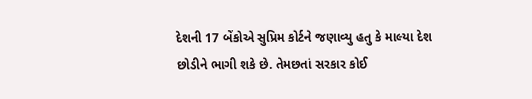દેશની 17 બેંકોએ સુપ્રિમ કોર્ટને જણાવ્યુ હતુ કે માલ્યા દેશ છોડીને ભાગી શકે છે. તેમછતાં સરકાર કોઈ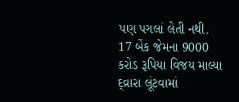પણ પગલાં લેતી નથી. 17 બેંક જેમના 9000 કરોડ રૂપિયા વિજય માલ્યા દ્વ્રારા લૂંટવામાં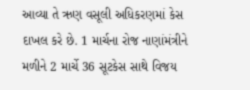આવ્યા તે ઋણ વસૂલી અધિકરણમાં કેસ દાખલ કરે છે. 1 માર્ચના રોજ નાણાંમંત્રીને મળીને 2 માર્ચે 36 સૂટકેસ સાથે વિજય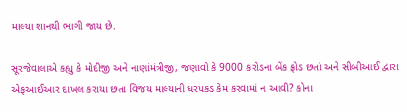માલ્યા શાનથી ભાગી જાય છે.

સૂરજેવાલાએ કહ્યુ કે મોદીજી અને નાણાંમંત્રીજી, જણાવો કે 9000 કરોડના બેંક ફ્રોડ છતાં અને સીબીઆઈ દ્વારા એફઆઈઆર દાખલ કરાયા છતા વિજય માલ્યાની ધરપકડ કેમ કરવામાં ન આવી? કોના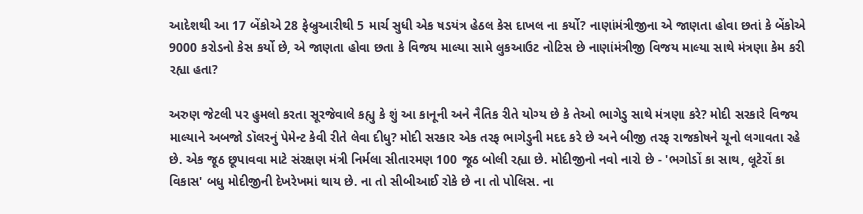આદેશથી આ 17 બેંકોએ 28 ફેબ્રુઆરીથી 5 માર્ચ સુધી એક ષડયંત્ર હેઠલ કેસ દાખલ ના કર્યો? નાણાંમંત્રીજીના એ જાણતા હોવા છતાં કે બેંકોએ 9000 કરોડનો કેસ કર્યો છે, એ જાણતા હોવા છતા કે વિજય માલ્યા સામે લુકઆઉટ નોટિસ છે નાણાંમંત્રીજી વિજય માલ્યા સાથે મંત્રણા કેમ કરી રહ્યા હતા?

અરુણ જેટલી પર હુમલો કરતા સૂરજેવાલે કહ્યુ કે શું આ કાનૂની અને નૈતિક રીતે યોગ્ય છે કે તેઓ ભાગેડુ સાથે મંત્રણા કરે? મોદી સરકારે વિજય માલ્યાને અબજો ડૉલરનું પેમેન્ટ કેવી રીતે લેવા દીધુ? મોદી સરકાર એક તરફ ભાગેડુની મદદ કરે છે અને બીજી તરફ રાજકોષને ચૂનો લગાવતા રહે છે. એક જૂઠ છૂપાવવા માટે સંરક્ષણ મંત્રી નિર્મલા સીતારમણ 100 જૂઠ બોલી રહ્યા છે. મોદીજીનો નવો નારો છે - 'ભગોડોં કા સાથ, લૂટેરોં કા વિકાસ' બધુ મોદીજીની દેખરેખમાં થાય છે. ના તો સીબીઆઈ રોકે છે ના તો પોલિસ. ના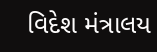વિદેશ મંત્રાલય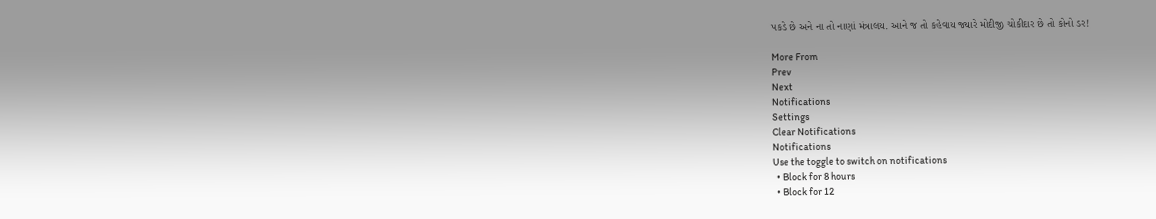પકડે છે અને ના તો નાણાં મંત્રાલય. આને જ તો કહેવાય જ્યારે મોદીજી ચોકીદાર છે તો કોનો ડર!

More From
Prev
Next
Notifications
Settings
Clear Notifications
Notifications
Use the toggle to switch on notifications
  • Block for 8 hours
  • Block for 12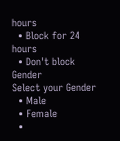hours
  • Block for 24 hours
  • Don't block
Gender
Select your Gender
  • Male
  • Female
  •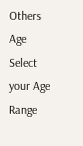Others
Age
Select your Age Range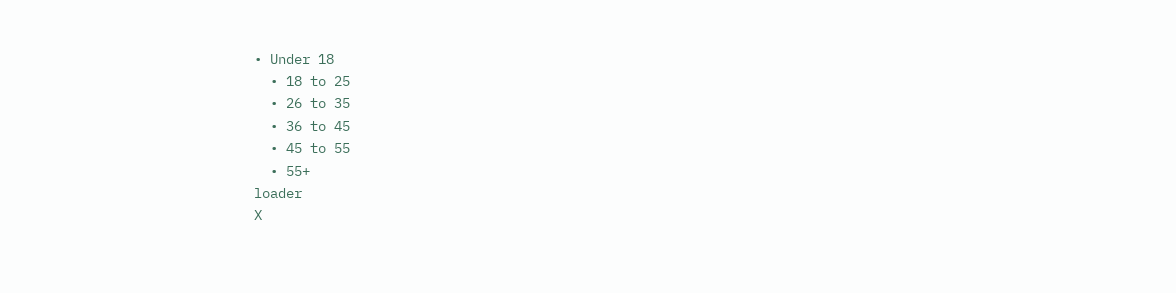• Under 18
  • 18 to 25
  • 26 to 35
  • 36 to 45
  • 45 to 55
  • 55+
loader
X